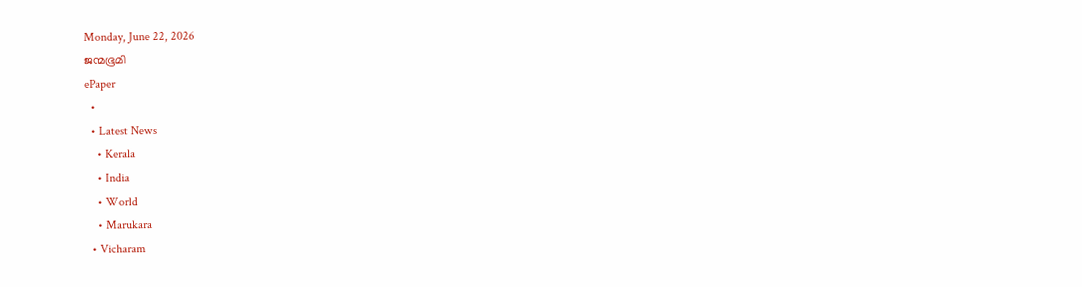Monday, June 22, 2026
ജന്മഭൂമി
ePaper
  •
  • Latest News
    • Kerala
    • India
    • World
    • Marukara
  • Vicharam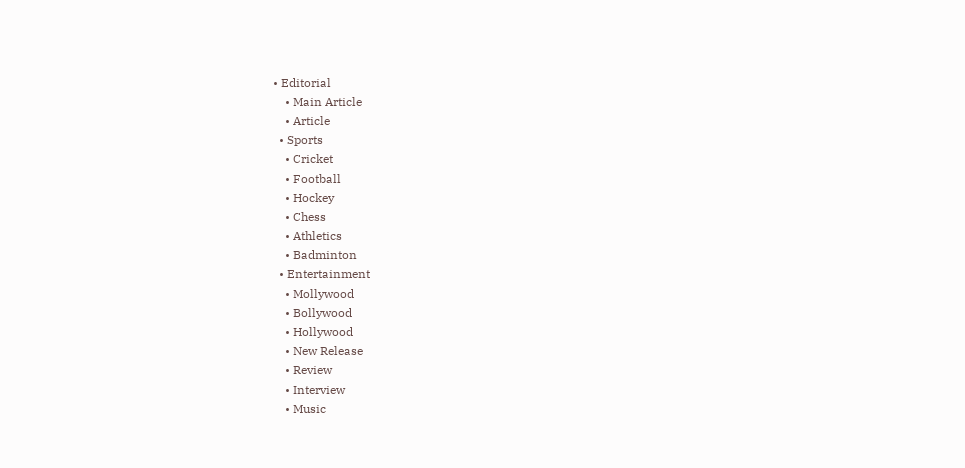• Editorial
    • Main Article
    • Article
  • Sports
    • Cricket
    • Football
    • Hockey
    • Chess
    • Athletics
    • Badminton
  • Entertainment
    • Mollywood
    • Bollywood
    • Hollywood
    • New Release
    • Review
    • Interview
    • Music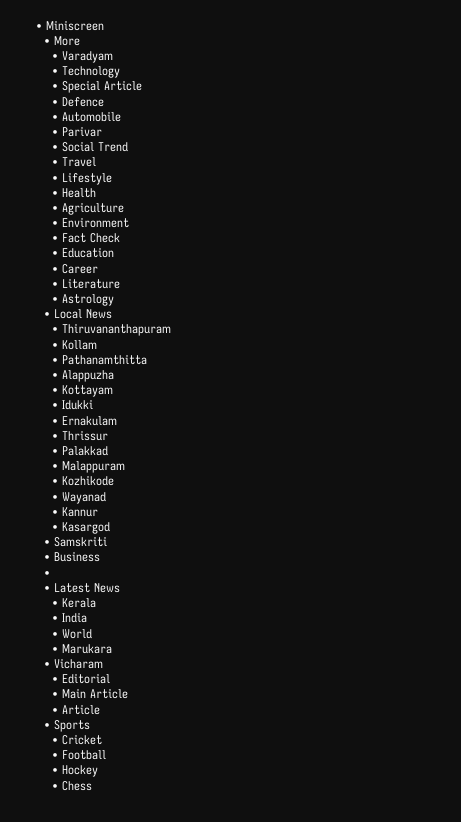• Miniscreen
  • More
    • Varadyam
    • Technology
    • Special Article
    • Defence
    • Automobile
    • Parivar
    • Social Trend
    • Travel
    • Lifestyle
    • Health
    • Agriculture
    • Environment
    • Fact Check
    • Education
    • Career
    • Literature
    • Astrology
  • Local News
    • Thiruvananthapuram
    • Kollam
    • Pathanamthitta
    • Alappuzha
    • Kottayam
    • Idukki
    • Ernakulam
    • Thrissur
    • Palakkad
    • Malappuram
    • Kozhikode
    • Wayanad
    • Kannur
    • Kasargod
  • Samskriti
  • Business
  •
  • Latest News
    • Kerala
    • India
    • World
    • Marukara
  • Vicharam
    • Editorial
    • Main Article
    • Article
  • Sports
    • Cricket
    • Football
    • Hockey
    • Chess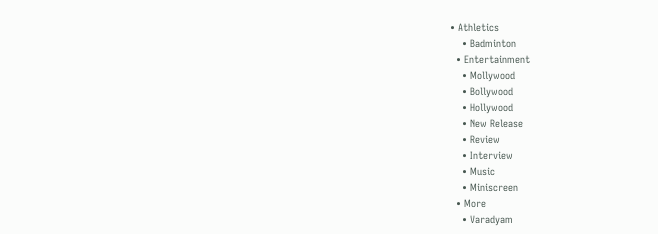• Athletics
    • Badminton
  • Entertainment
    • Mollywood
    • Bollywood
    • Hollywood
    • New Release
    • Review
    • Interview
    • Music
    • Miniscreen
  • More
    • Varadyam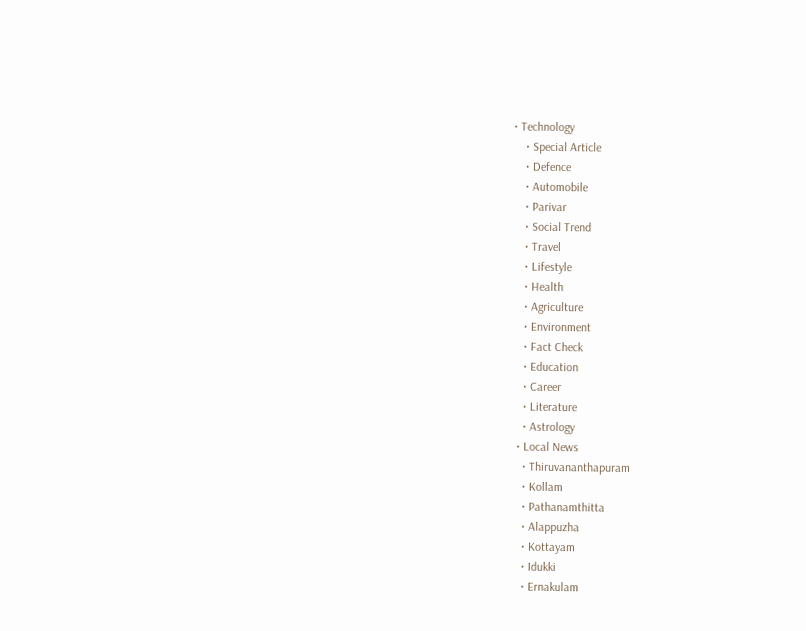• Technology
    • Special Article
    • Defence
    • Automobile
    • Parivar
    • Social Trend
    • Travel
    • Lifestyle
    • Health
    • Agriculture
    • Environment
    • Fact Check
    • Education
    • Career
    • Literature
    • Astrology
  • Local News
    • Thiruvananthapuram
    • Kollam
    • Pathanamthitta
    • Alappuzha
    • Kottayam
    • Idukki
    • Ernakulam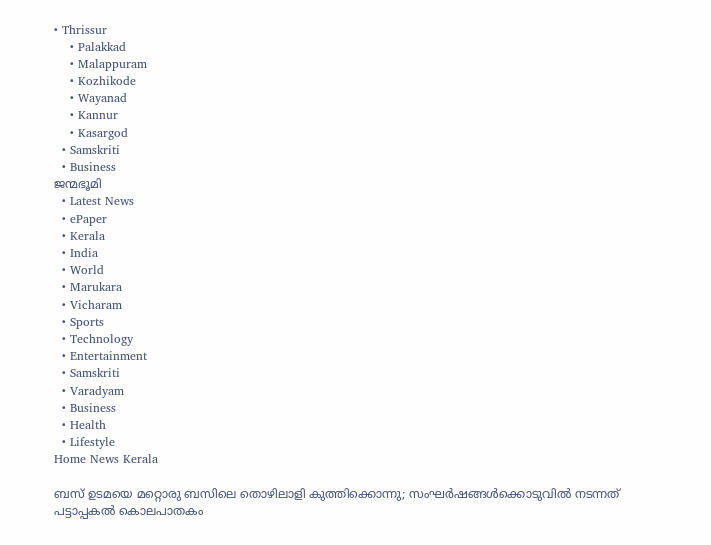• Thrissur
    • Palakkad
    • Malappuram
    • Kozhikode
    • Wayanad
    • Kannur
    • Kasargod
  • Samskriti
  • Business
ജന്മഭൂമി
  • Latest News
  • ePaper
  • Kerala
  • India
  • World
  • Marukara
  • Vicharam
  • Sports
  • Technology
  • Entertainment
  • Samskriti
  • Varadyam
  • Business
  • Health
  • Lifestyle
Home News Kerala

ബസ് ഉടമയെ മറ്റൊരു ബസിലെ തൊഴിലാളി കുത്തിക്കൊന്നു; സംഘര്‍ഷങ്ങള്‍ക്കൊടുവില്‍ നടന്നത് പട്ടാപ്പകല്‍ കൊലപാതകം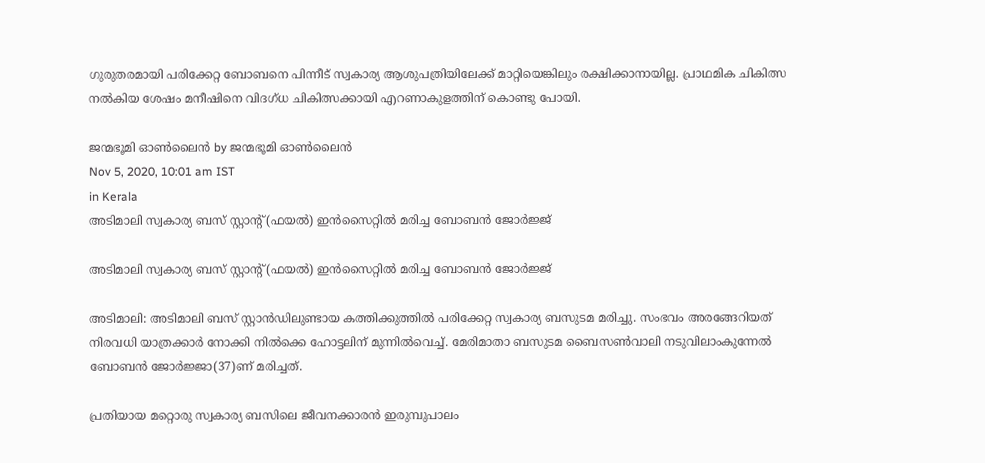ഗുരുതരമായി പരിക്കേറ്റ ബോബനെ പിന്നീട് സ്വകാര്യ ആശുപത്രിയിലേക്ക് മാറ്റിയെങ്കിലും രക്ഷിക്കാനായില്ല. പ്രാഥമിക ചികിത്സ നല്‍കിയ ശേഷം മനീഷിനെ വിദഗ്ധ ചികിത്സക്കായി എറണാകുളത്തിന് കൊണ്ടു പോയി.

ജന്മഭൂമി ഓണ്‍ലൈന്‍ by ജന്മഭൂമി ഓണ്‍ലൈന്‍
Nov 5, 2020, 10:01 am IST
in Kerala
അടിമാലി സ്വകാര്യ ബസ് സ്റ്റാന്റ് (ഫയല്‍) ഇന്‍സൈറ്റില്‍ മരിച്ച ബോബന്‍ ജോര്‍ജ്ജ്

അടിമാലി സ്വകാര്യ ബസ് സ്റ്റാന്റ് (ഫയല്‍) ഇന്‍സൈറ്റില്‍ മരിച്ച ബോബന്‍ ജോര്‍ജ്ജ്

അടിമാലി: അടിമാലി ബസ് സ്റ്റാന്‍ഡിലുണ്ടായ കത്തിക്കുത്തില്‍ പരിക്കേറ്റ സ്വകാര്യ ബസുടമ മരിച്ചു. സംഭവം അരങ്ങേറിയത് നിരവധി യാത്രക്കാര്‍ നോക്കി നില്‍ക്കെ ഹോട്ടലിന് മുന്നില്‍വെച്ച്. മേരിമാതാ ബസുടമ ബൈസണ്‍വാലി നടുവിലാംകുന്നേല്‍ ബോബന്‍ ജോര്‍ജ്ജാ(37)ണ് മരിച്ചത്.

പ്രതിയായ മറ്റൊരു സ്വകാര്യ ബസിലെ ജീവനക്കാരന്‍ ഇരുമ്പുപാലം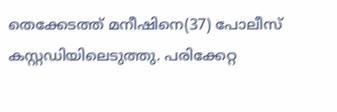തെക്കേടത്ത് മനീഷിനെ(37) പോലീസ് കസ്റ്റഡിയിലെടുത്തു. പരിക്കേറ്റ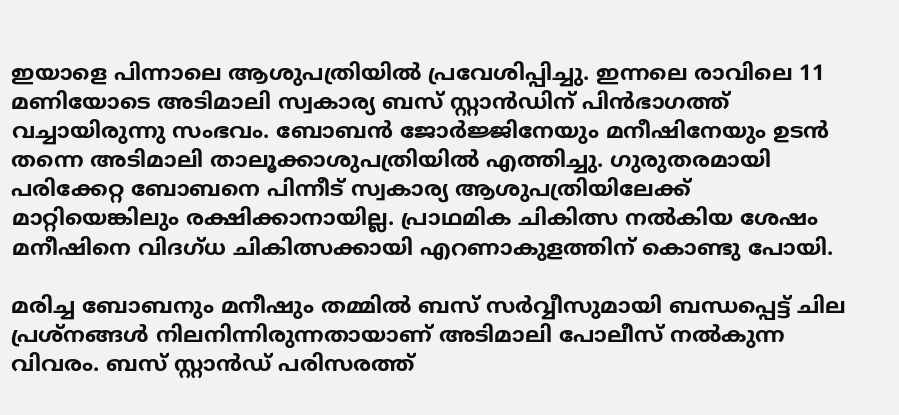ഇയാളെ പിന്നാലെ ആശുപത്രിയില്‍ പ്രവേശിപ്പിച്ചു. ഇന്നലെ രാവിലെ 11 മണിയോടെ അടിമാലി സ്വകാര്യ ബസ് സ്റ്റാന്‍ഡിന് പിന്‍ഭാഗത്ത് വച്ചായിരുന്നു സംഭവം. ബോബന്‍ ജോര്‍ജ്ജിനേയും മനീഷിനേയും ഉടന്‍ തന്നെ അടിമാലി താലൂക്കാശുപത്രിയില്‍ എത്തിച്ചു. ഗുരുതരമായി പരിക്കേറ്റ ബോബനെ പിന്നീട് സ്വകാര്യ ആശുപത്രിയിലേക്ക് മാറ്റിയെങ്കിലും രക്ഷിക്കാനായില്ല. പ്രാഥമിക ചികിത്സ നല്‍കിയ ശേഷം മനീഷിനെ വിദഗ്ധ ചികിത്സക്കായി എറണാകുളത്തിന് കൊണ്ടു പോയി.

മരിച്ച ബോബനും മനീഷും തമ്മില്‍ ബസ് സര്‍വ്വീസുമായി ബന്ധപ്പെട്ട് ചില പ്രശ്നങ്ങള്‍ നിലനിന്നിരുന്നതായാണ് അടിമാലി പോലീസ് നല്‍കുന്ന വിവരം. ബസ് സ്റ്റാന്‍ഡ് പരിസരത്ത്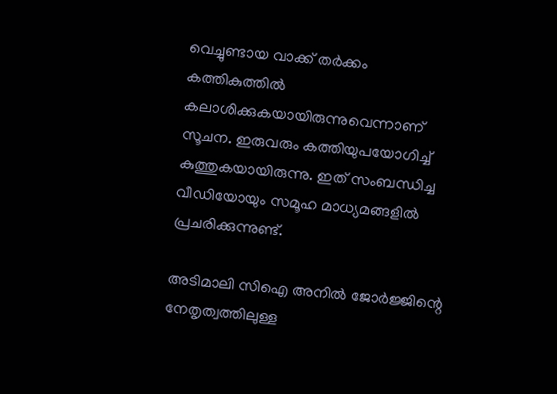വെച്ചുണ്ടായ വാക്ക് തര്‍ക്കം കത്തികുത്തില്‍ കലാശിക്കുകയായിരുന്നുവെന്നാണ് സൂചന. ഇരുവരും കത്തിയുപയോഗിച്ച് കുത്തുകയായിരുന്നു. ഇത് സംബന്ധിച്ച വീഡിയോയും സമൂഹ മാധ്യമങ്ങളില്‍ പ്രചരിക്കുന്നുണ്ട്.

അടിമാലി സിഐ അനില്‍ ജോര്‍ജ്ജിന്റെ നേതൃത്വത്തിലുള്ള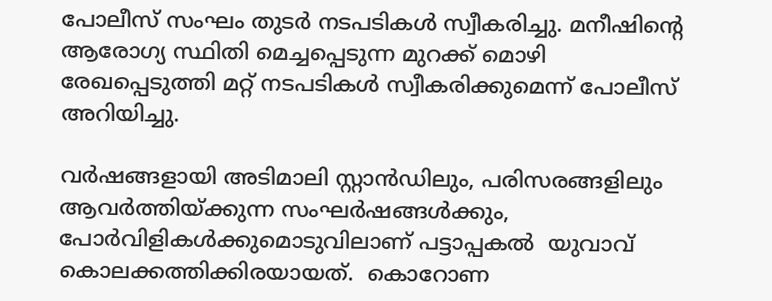പോലീസ് സംഘം തുടര്‍ നടപടികള്‍ സ്വീകരിച്ചു. മനീഷിന്റെ ആരോഗ്യ സ്ഥിതി മെച്ചപ്പെടുന്ന മുറക്ക് മൊഴി രേഖപ്പെടുത്തി മറ്റ് നടപടികള്‍ സ്വീകരിക്കുമെന്ന് പോലീസ് അറിയിച്ചു.

വര്‍ഷങ്ങളായി അടിമാലി സ്റ്റാന്‍ഡിലും, പരിസരങ്ങളിലും ആവര്‍ത്തിയ്‌ക്കുന്ന സംഘര്‍ഷങ്ങള്‍ക്കും, പോര്‍വിളികള്‍ക്കുമൊടുവിലാണ് പട്ടാപ്പകൽ  യുവാവ് കൊലക്കത്തിക്കിരയായത്.  കൊറോണ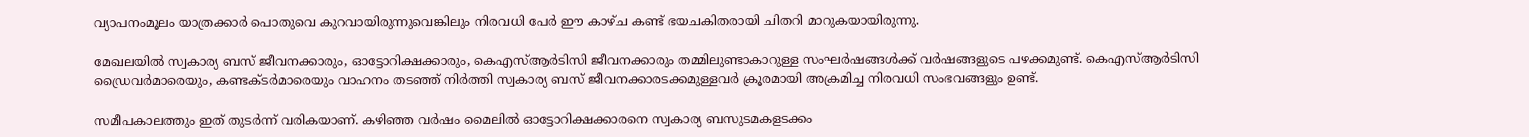വ്യാപനംമൂലം യാത്രക്കാര്‍ പൊതുവെ കുറവായിരുന്നുവെങ്കിലും നിരവധി പേര്‍ ഈ കാഴ്ച കണ്ട് ഭയചകിതരായി ചിതറി മാറുകയായിരുന്നു.

മേഖലയില്‍ സ്വകാര്യ ബസ് ജീവനക്കാരും, ഓട്ടോറിക്ഷക്കാരും, കെഎസ്ആര്‍ടിസി ജീവനക്കാരും തമ്മിലുണ്ടാകാറുള്ള സംഘര്‍ഷങ്ങള്‍ക്ക് വര്‍ഷങ്ങളുടെ പഴക്കമുണ്ട്. കെഎസ്ആര്‍ടിസി ഡ്രൈവര്‍മാരെയും, കണ്ടക്ടര്‍മാരെയും വാഹനം തടഞ്ഞ് നിര്‍ത്തി സ്വകാര്യ ബസ് ജീവനക്കാരടക്കമുള്ളവര്‍ ക്രൂരമായി അക്രമിച്ച നിരവധി സംഭവങ്ങളും ഉണ്ട്.

സമീപകാലത്തും ഇത് തുടര്‍ന്ന് വരികയാണ്. കഴിഞ്ഞ വര്‍ഷം മൈലില്‍ ഓട്ടോറിക്ഷക്കാരനെ സ്വകാര്യ ബസുടമകളടക്കം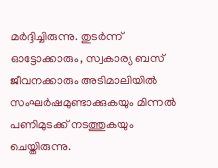മര്‍ദ്ദിച്ചിരുന്നു. തുടര്‍ന്ന് ഓട്ടോക്കാരും, സ്വകാര്യ ബസ് ജീവനക്കാരും അടിമാലിയില്‍ സംഘര്‍ഷമുണ്ടാക്കുകയും മിന്നല്‍ പണിമുടക്ക് നടത്തുകയും ചെയ്തിരുന്നു.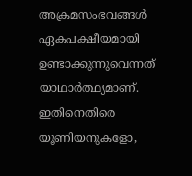അക്രമസംഭവങ്ങള്‍ ഏകപക്ഷീയമായി ഉണ്ടാക്കുന്നുവെന്നത് യാഥാര്‍ത്ഥ്യമാണ്. ഇതിനെതിരെ യൂണിയനുകളോ,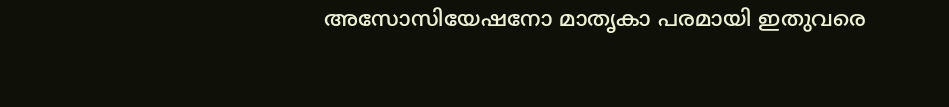അസോസിയേഷനോ മാതൃകാ പരമായി ഇതുവരെ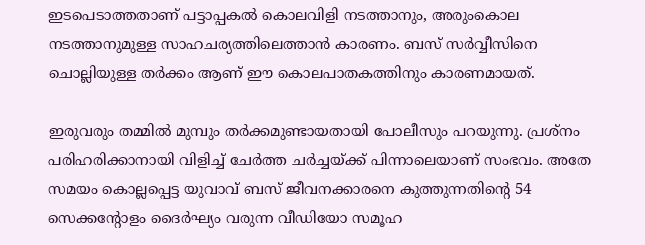ഇടപെടാത്തതാണ് പട്ടാപ്പകല്‍ കൊലവിളി നടത്താനും, അരുംകൊല നടത്താനുമുള്ള സാഹചര്യത്തിലെത്താന്‍ കാരണം. ബസ് സര്‍വ്വീസിനെ ചൊല്ലിയുള്ള തര്‍ക്കം ആണ് ഈ കൊലപാതകത്തിനും കാരണമായത്.

ഇരുവരും തമ്മില്‍ മുമ്പും തര്‍ക്കമുണ്ടായതായി പോലീസും പറയുന്നു. പ്രശ്‌നം പരിഹരിക്കാനായി വിളിച്ച് ചേര്‍ത്ത ചര്‍ച്ചയ്‌ക്ക് പിന്നാലെയാണ് സംഭവം. അതേ സമയം കൊല്ലപ്പെട്ട യുവാവ് ബസ് ജീവനക്കാരനെ കുത്തുന്നതിന്റെ 54 സെക്കന്റോളം ദൈര്‍ഘ്യം വരുന്ന വീഡിയോ സമൂഹ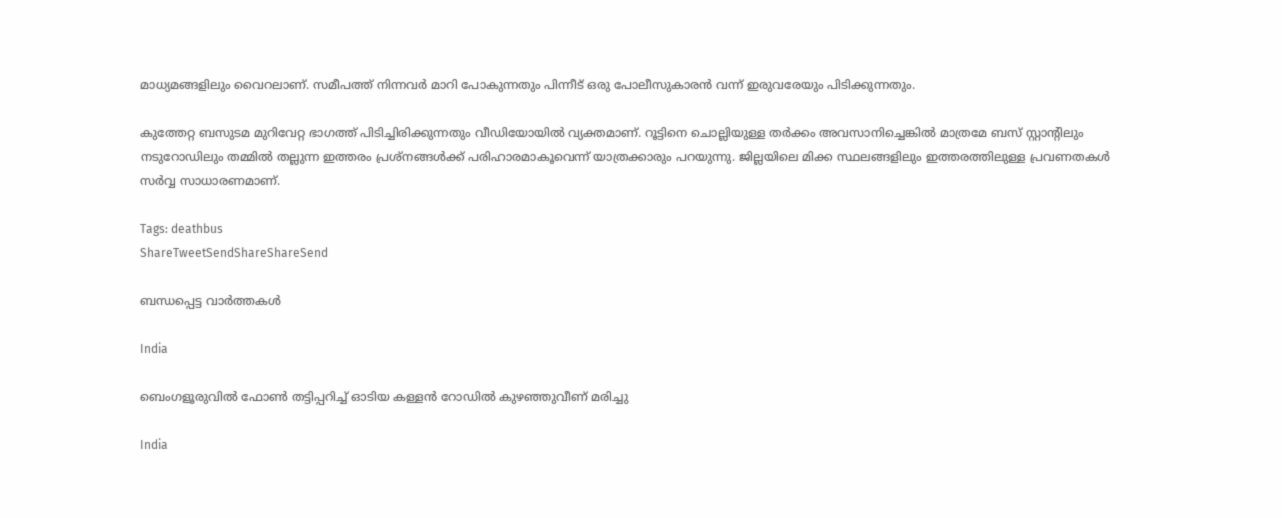മാധ്യമങ്ങളിലും വൈറലാണ്. സമീപത്ത് നിന്നവര്‍ മാറി പോകുന്നതും പിന്നീട് ഒരു പോലീസുകാരന്‍ വന്ന് ഇരുവരേയും പിടിക്കുന്നതും.

കുത്തേറ്റ ബസുടമ മുറിവേറ്റ ഭാഗത്ത് പിടിച്ചിരിക്കുന്നതും വീഡിയോയില്‍ വ്യക്തമാണ്. റൂട്ടിനെ ചൊല്ലിയുള്ള തര്‍ക്കം അവസാനിച്ചെങ്കില്‍ മാത്രമേ ബസ് സ്റ്റാന്റിലും നടുറോഡിലും തമ്മില്‍ തല്ലുന്ന ഇത്തരം പ്രശ്‌നങ്ങള്‍ക്ക് പരിഹാരമാകൂവെന്ന് യാത്രക്കാരും പറയുന്നു. ജില്ലയിലെ മിക്ക സ്ഥലങ്ങളിലും ഇത്തരത്തിലുള്ള പ്രവണതകള്‍ സര്‍വ്വ സാധാരണമാണ്.

Tags: deathbus
ShareTweetSendShareShareSend

ബന്ധപ്പെട്ട വാര്‍ത്തകള്‍

India

ബെംഗളൂരുവിൽ ഫോൺ തട്ടിപ്പറിച്ച് ഓടിയ കള്ളൻ റോഡിൽ കുഴഞ്ഞുവീണ് മരിച്ചു

India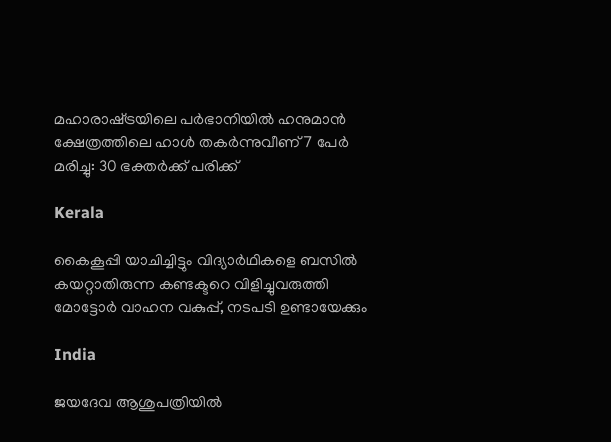മഹാരാഷ്‌ട്രയിലെ പർഭാനിയിൽ ഹനുമാൻ ക്ഷേത്രത്തിലെ ഹാൾ തകർന്നുവീണ് 7 പേർ മരിച്ചു: 30 ഭക്തർക്ക് പരിക്ക്

Kerala

കൈകൂപ്പി യാചിച്ചിട്ടും വിദ്യാര്‍ഥികളെ ബസില്‍ കയറ്റാതിരുന്ന കണ്ടക്ടറെ വിളിച്ചുവരുത്തി മോട്ടോര്‍ വാഹന വകുപ്പ്, നടപടി ഉണ്ടായേക്കും

India

ജയദേവ ആശുപത്രിയിൽ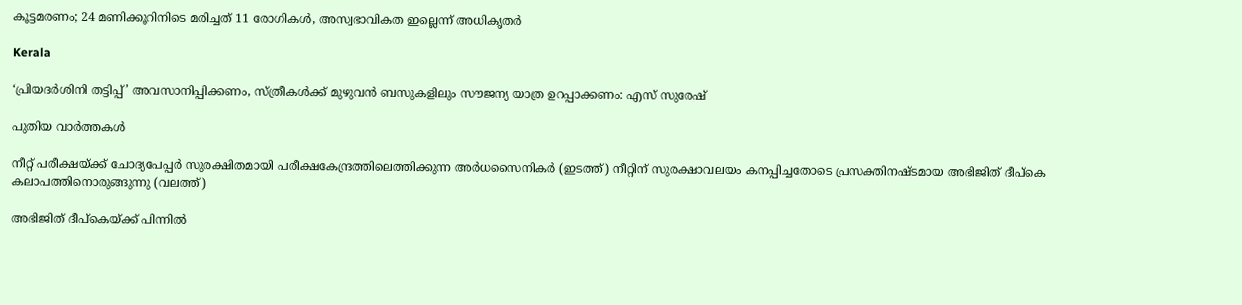കൂട്ടമരണം; 24 മണിക്കൂറിനിടെ മരിച്ചത് 11 രോഗികൾ, അസ്വഭാവികത ഇല്ലെന്ന് അധികൃതർ

Kerala

‘പ്രിയദര്‍ശിനി തട്ടിപ്പ്’ അവസാനിപ്പിക്കണം, സ്ത്രീകള്‍ക്ക് മുഴുവന്‍ ബസുകളിലും സൗജന്യ യാത്ര ഉറപ്പാക്കണം: എസ് സുരേഷ്

പുതിയ വാര്‍ത്തകള്‍

നീറ്റ് പരീക്ഷയ്ക്ക് ചോദ്യപേപ്പര്‍ സുരക്ഷിതമായി പരീക്ഷകേന്ദ്രത്തിലെത്തിക്കുന്ന അര്‍ധസൈനികര്‍ (ഇടത്ത്) നീറ്റിന് സുരക്ഷാവലയം കനപ്പിച്ചതോടെ പ്രസക്തിനഷ്ടമായ അഭിജിത് ദീപ്കെ കലാപത്തിനൊരുങ്ങുന്നു (വലത്ത്)

അഭിജിത് ദീപ്കെയ്‌ക്ക് പിന്നില്‍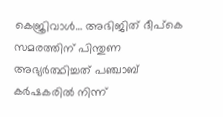കെജ്രിവാള്‍… അഭിജിത് ദീപ്കെ സമരത്തിന് പിന്തുണ അഭ്യര്‍ത്ഥിച്ചത് പഞ്ചാബ് കര്‍ഷകരില്‍ നിന്ന്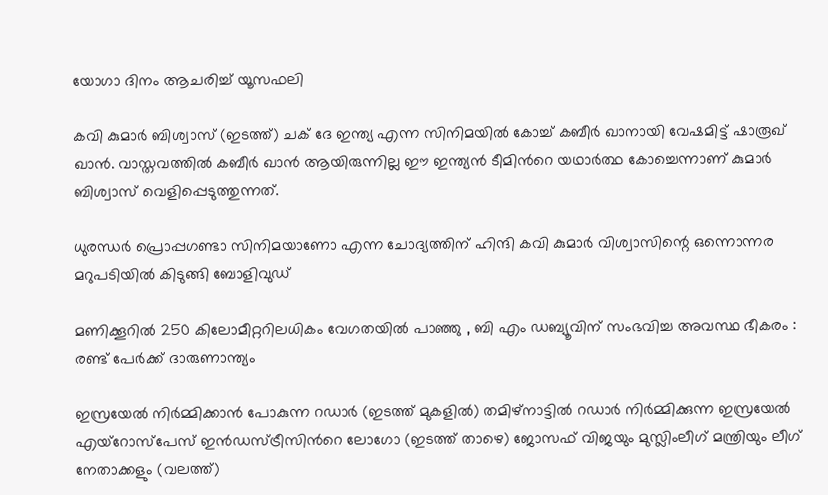യോഗാ ദിനം ആചരിച്ച് യൂസഫലി

കവി കുമാര്‍ ബിശ്വാസ് (ഇടത്ത്) ചക് ദേ ഇന്ത്യ എന്ന സിനിമയില്‍ കോച്ച് കബീര്‍ ഖാനായി വേഷമിട്ട് ഷാരൂഖ് ഖാന്‍. വാസ്തവത്തില്‍ കബീര്‍ ഖാന്‍ ആയിരുന്നില്ല ഈ ഇന്ത്യന്‍ ടീമിന്‍റെ യഥാര്‍ത്ഥ കോച്ചെന്നാണ് കുമാര്‍ ബിശ്വാസ് വെളിപ്പെടുത്തുന്നത്.

ധുരന്ധര്‍ പ്രൊപ്പഗണ്ടാ സിനിമയാണോ എന്ന ചോദ്യത്തിന് ഹിന്ദി കവി കുമാര്‍ വിശ്വാസിന്റെ ഒന്നൊന്നര മറുപടിയില്‍ കിടുങ്ങി ബോളിവുഡ്

മണിക്കൂറിൽ 250 കിലോമീറ്ററിലധികം വേഗതയിൽ പാഞ്ഞു , ബി എം ഡബ്യൂവിന് സംഭവിച്ച അവസ്ഥ ഭീകരം : രണ്ട് പേർക്ക് ദാരുണാന്ത്യം

ഇസ്രയേല്‍ നിര്‍മ്മിക്കാന്‍ പോകുന്ന റഡാര്‍ (ഇടത്ത് മുകളില്‍) തമിഴ്നാട്ടില്‍ റഡാര്‍ നിര്‍മ്മിക്കുന്ന ഇസ്രയേല്‍ എയ്റോസ്പേസ് ഇന്‍ഡസ്ട്രീസിന്‍റെ ലോഗോ (ഇടത്ത് താഴെ) ജോസഫ് വിജയും മുസ്ലിംലീഗ് മന്ത്രിയും ലീഗ് നേതാക്കളും (വലത്ത്)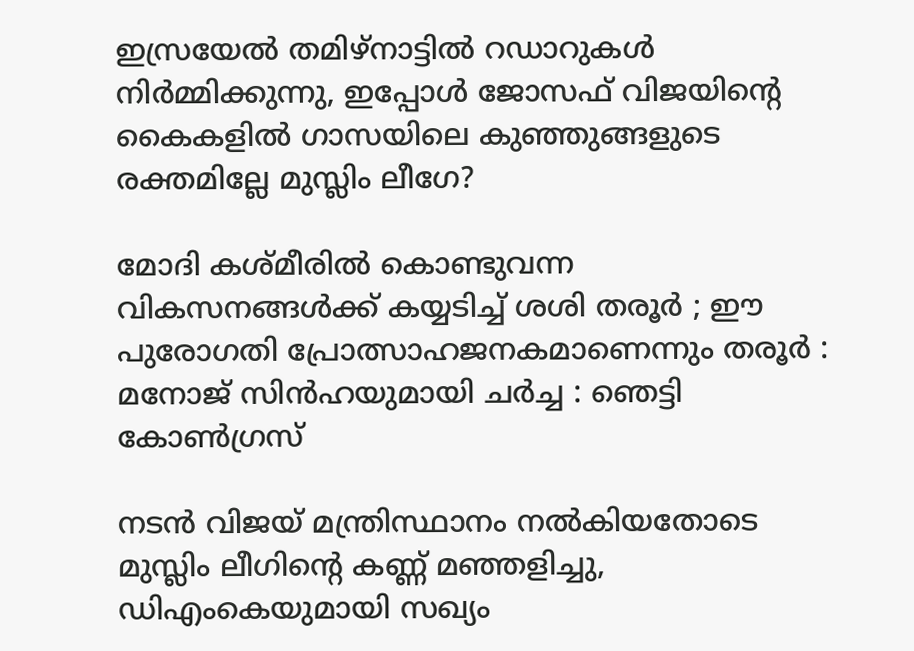ഇസ്രയേല്‍ തമിഴ്നാട്ടില്‍ റഡാറുകള്‍ നിര്‍മ്മിക്കുന്നു, ഇപ്പോള്‍ ജോസഫ് വിജയിന്റെ കൈകളില്‍ ഗാസയിലെ കുഞ്ഞുങ്ങളുടെ രക്തമില്ലേ മുസ്ലിം ലീഗേ?

മോദി കശ്മീരിൽ കൊണ്ടുവന്ന വികസനങ്ങൾക്ക് കയ്യടിച്ച് ശശി തരൂർ ; ഈ പുരോഗതി പ്രോത്സാഹജനകമാണെന്നും തരൂർ : മനോജ് സിൻഹയുമായി ചർച്ച : ഞെട്ടി കോൺഗ്രസ്

നടന്‍ വിജയ് മന്ത്രിസ്ഥാനം നല്‍കിയതോടെ മുസ്ലിം ലീഗിന്റെ കണ്ണ് മഞ്ഞളിച്ചു, ഡിഎംകെയുമായി സഖ്യം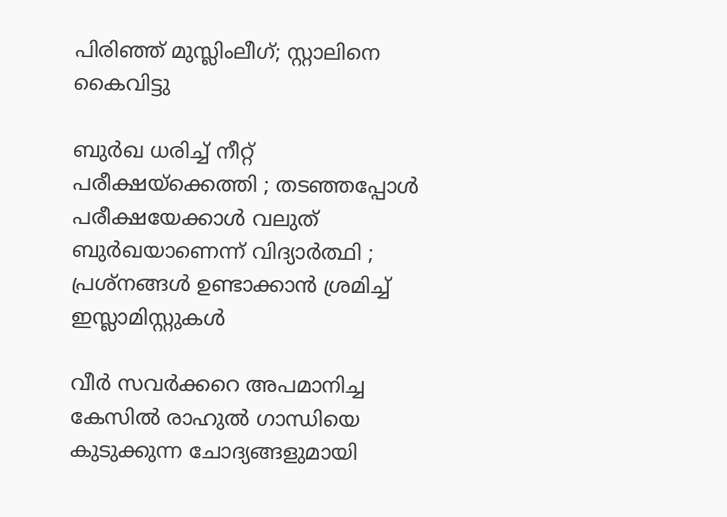പിരിഞ്ഞ് മുസ്ലിംലീഗ്; സ്റ്റാലിനെ കൈവിട്ടു

ബുർഖ ധരിച്ച് നീറ്റ് പരീക്ഷയ്‌ക്കെത്തി ; തടഞ്ഞപ്പോൾ പരീക്ഷയേക്കാൾ വലുത് ബുർഖയാണെന്ന് വിദ്യാർത്ഥി ; പ്രശ്നങ്ങൾ ഉണ്ടാക്കാൻ ശ്രമിച്ച് ഇസ്ലാമിസ്റ്റുകൾ

വീര്‍ സവര്‍ക്കറെ അപമാനിച്ച കേസില്‍ രാഹുല്‍ ഗാന്ധിയെ കുടുക്കുന്ന ചോദ്യങ്ങളുമായി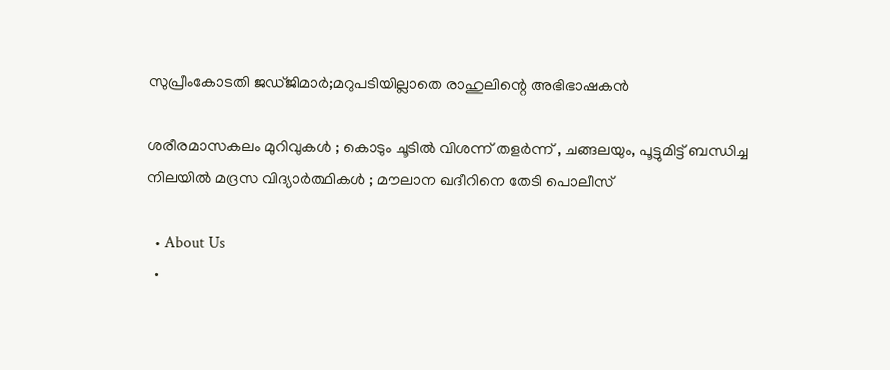സുപ്രീംകോടതി ജഡ്ജിമാര്‍;മറുപടിയില്ലാതെ രാഹുലിന്റെ അഭിഭാഷകന്‍

ശരീരമാസകലം മുറിവുകൾ ; കൊടും ചൂടിൽ വിശന്ന് തളർന്ന് , ചങ്ങലയും, പൂട്ടുമിട്ട് ബന്ധിച്ച നിലയിൽ മദ്രസ വിദ്യാർത്ഥികൾ ; മൗലാന ഖദീറിനെ തേടി പൊലീസ്

  • About Us
  •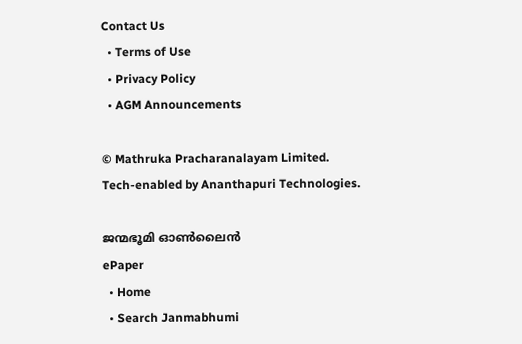Contact Us
  • Terms of Use
  • Privacy Policy
  • AGM Announcements

© Mathruka Pracharanalayam Limited.
Tech-enabled by Ananthapuri Technologies.

ജന്മഭൂമി ഓണ്‍ലൈന്‍
ePaper
  • Home
  • Search Janmabhumi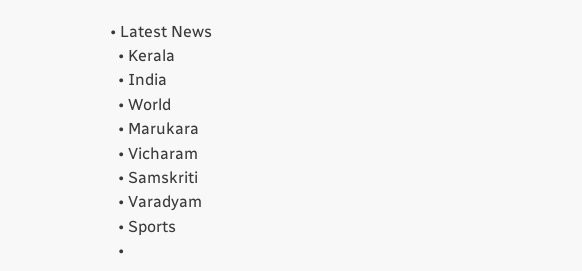• Latest News
  • Kerala
  • India
  • World
  • Marukara
  • Vicharam
  • Samskriti
  • Varadyam
  • Sports
  •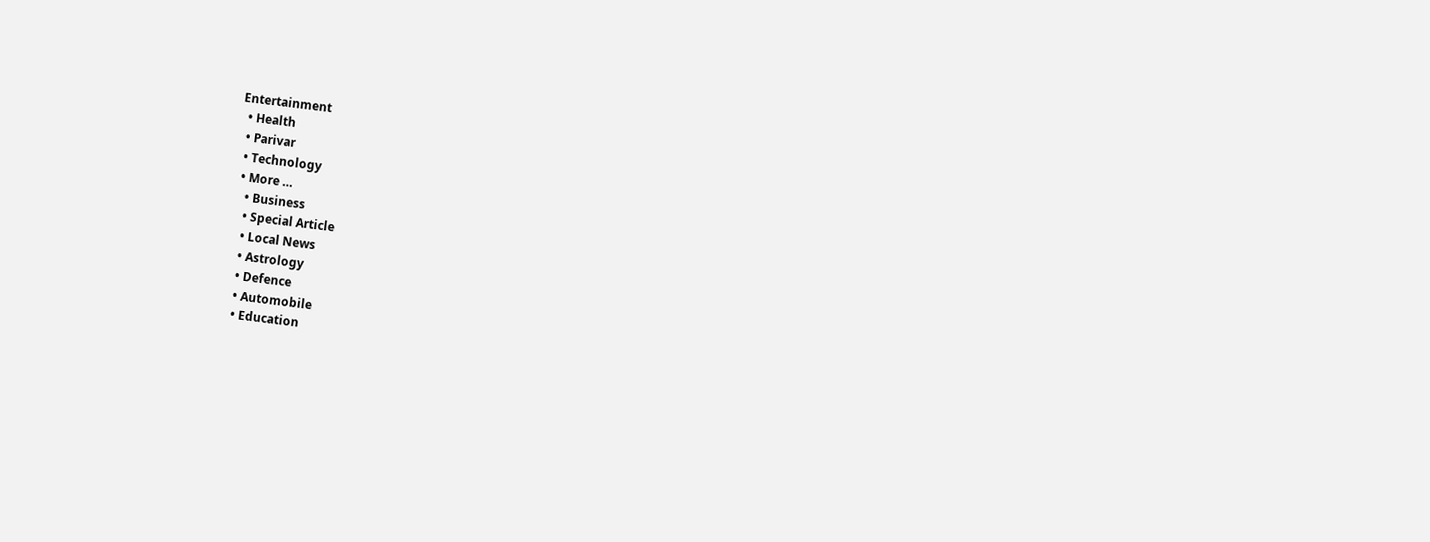Entertainment
  • Health
  • Parivar
  • Technology
  • More …
    • Business
    • Special Article
    • Local News
    • Astrology
    • Defence
    • Automobile
    • Education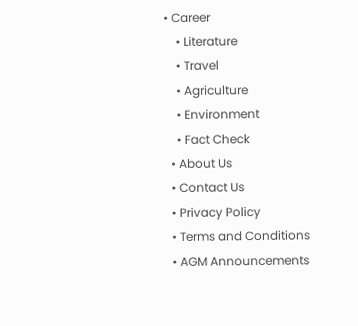• Career
    • Literature
    • Travel
    • Agriculture
    • Environment
    • Fact Check
  • About Us
  • Contact Us
  • Privacy Policy
  • Terms and Conditions
  • AGM Announcements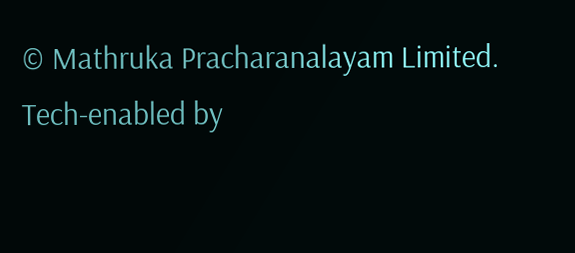© Mathruka Pracharanalayam Limited.
Tech-enabled by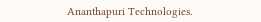Ananthapuri Technologies.